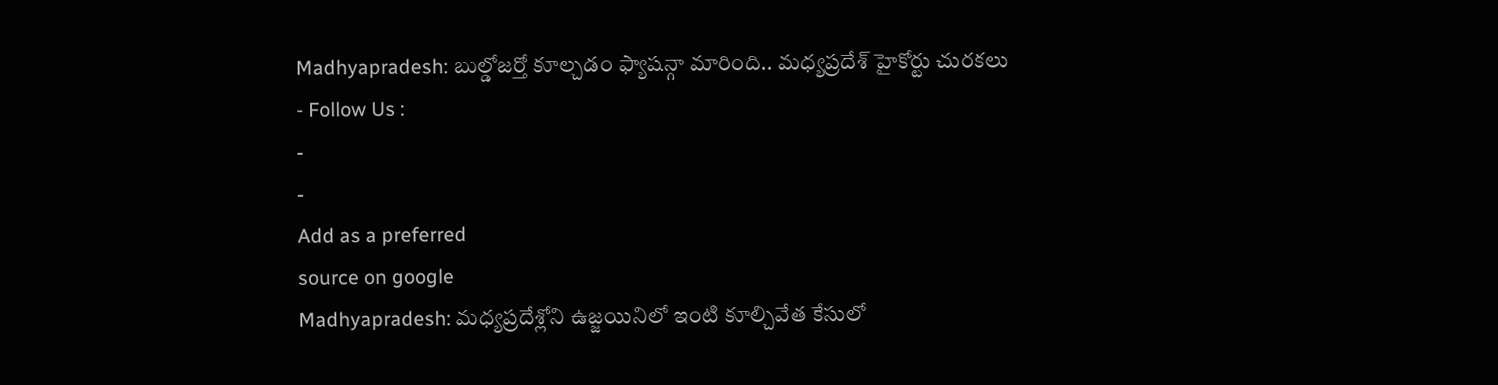Madhyapradesh: బుల్డోజర్తో కూల్చడం ఫ్యాషన్గా మారింది.. మధ్యప్రదేశ్ హైకోర్టు చురకలు
- Follow Us :
-
-
Add as a preferred
source on google
Madhyapradesh: మధ్యప్రదేశ్లోని ఉజ్జయినిలో ఇంటి కూల్చివేత కేసులో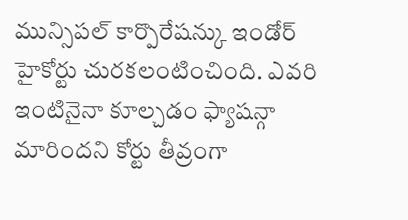మున్సిపల్ కార్పొరేషన్కు ఇండోర్ హైకోర్టు చురకలంటించింది. ఎవరి ఇంటినైనా కూల్చడం ఫ్యాషన్గా మారిందని కోర్టు తీవ్రంగా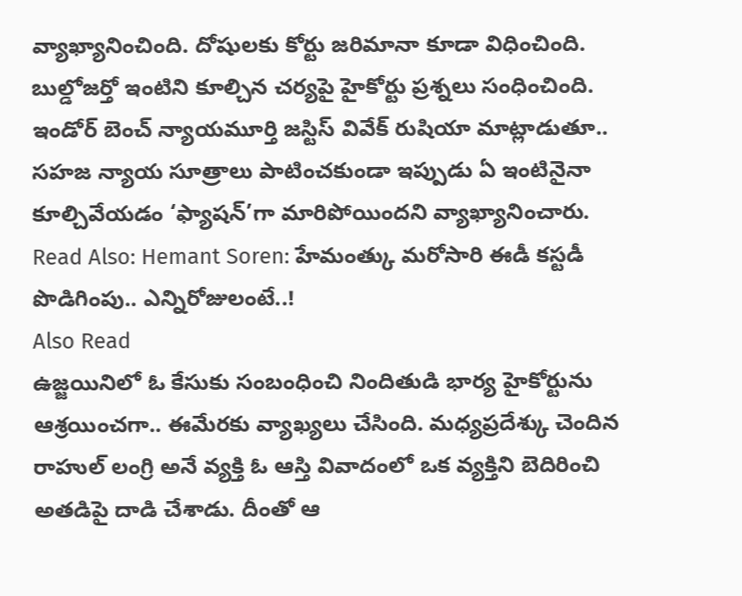వ్యాఖ్యానించింది. దోషులకు కోర్టు జరిమానా కూడా విధించింది. బుల్డోజర్తో ఇంటిని కూల్చిన చర్యపై హైకోర్టు ప్రశ్నలు సంధించింది. ఇండోర్ బెంచ్ న్యాయమూర్తి జస్టిస్ వివేక్ రుషియా మాట్లాడుతూ.. సహజ న్యాయ సూత్రాలు పాటించకుండా ఇప్పుడు ఏ ఇంటినైనా కూల్చివేయడం ‘ఫ్యాషన్’గా మారిపోయిందని వ్యాఖ్యానించారు.
Read Also: Hemant Soren: హేమంత్కు మరోసారి ఈడీ కస్టడీ పొడిగింపు.. ఎన్నిరోజులంటే..!
Also Read
ఉజ్జయినిలో ఓ కేసుకు సంబంధించి నిందితుడి భార్య హైకోర్టును ఆశ్రయించగా.. ఈమేరకు వ్యాఖ్యలు చేసింది. మధ్యప్రదేశ్కు చెందిన రాహుల్ లంగ్రి అనే వ్యక్తి ఓ ఆస్తి వివాదంలో ఒక వ్యక్తిని బెదిరించి అతడిపై దాడి చేశాడు. దీంతో ఆ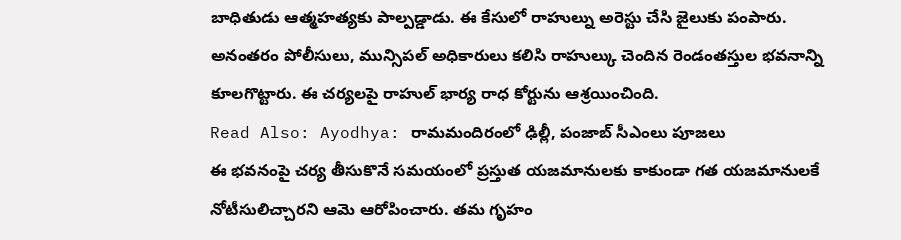బాధితుడు ఆత్మహత్యకు పాల్పడ్డాడు. ఈ కేసులో రాహుల్ను అరెస్టు చేసి జైలుకు పంపారు. అనంతరం పోలీసులు, మున్సిపల్ అధికారులు కలిసి రాహుల్కు చెందిన రెండంతస్తుల భవనాన్ని కూలగొట్టారు. ఈ చర్యలపై రాహుల్ భార్య రాధ కోర్టును ఆశ్రయించింది.
Read Also: Ayodhya: రామమందిరంలో ఢిల్లీ, పంజాబ్ సీఎంలు పూజలు
ఈ భవనంపై చర్య తీసుకొనే సమయంలో ప్రస్తుత యజమానులకు కాకుండా గత యజమానులకే నోటీసులిచ్చారని ఆమె ఆరోపించారు. తమ గృహం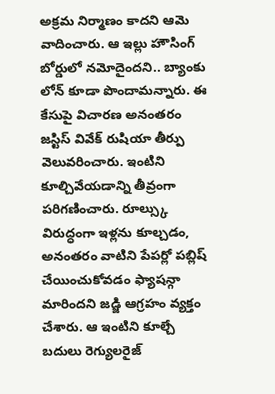అక్రమ నిర్మాణం కాదని ఆమె వాదించారు. ఆ ఇల్లు హౌసింగ్ బోర్డులో నమోదైందని.. బ్యాంకు లోన్ కూడా పొందామన్నారు. ఈ కేసుపై విచారణ అనంతరం జస్టిస్ వివేక్ రుషియా తీర్పు వెలువరించారు. ఇంటిని కూల్చివేయడాన్ని తీవ్రంగా పరిగణించారు. రూల్స్కు విరుద్ధంగా ఇళ్లను కూల్చడం, అనంతరం వాటిని పేపర్లో పబ్లిష్ చేయించుకోవడం ఫ్యాషన్గా మారిందని జడ్జి ఆగ్రహం వ్యక్తం చేశారు. ఆ ఇంటిని కూల్చే బదులు రెగ్యులరైజ్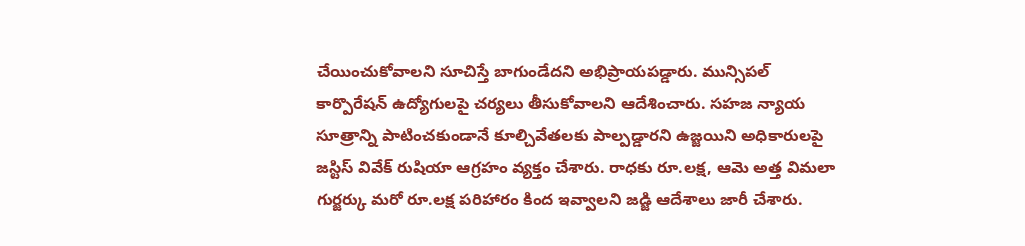చేయించుకోవాలని సూచిస్తే బాగుండేదని అభిప్రాయపడ్డారు. మున్సిపల్ కార్పొరేషన్ ఉద్యోగులపై చర్యలు తీసుకోవాలని ఆదేశించారు. సహజ న్యాయ సూత్రాన్ని పాటించకుండానే కూల్చివేతలకు పాల్పడ్డారని ఉజ్జయిని అధికారులపై జస్టిస్ వివేక్ రుషియా ఆగ్రహం వ్యక్తం చేశారు. రాధకు రూ.లక్ష, ఆమె అత్త విమలా గుర్జర్కు మరో రూ.లక్ష పరిహారం కింద ఇవ్వాలని జడ్జి ఆదేశాలు జారీ చేశారు.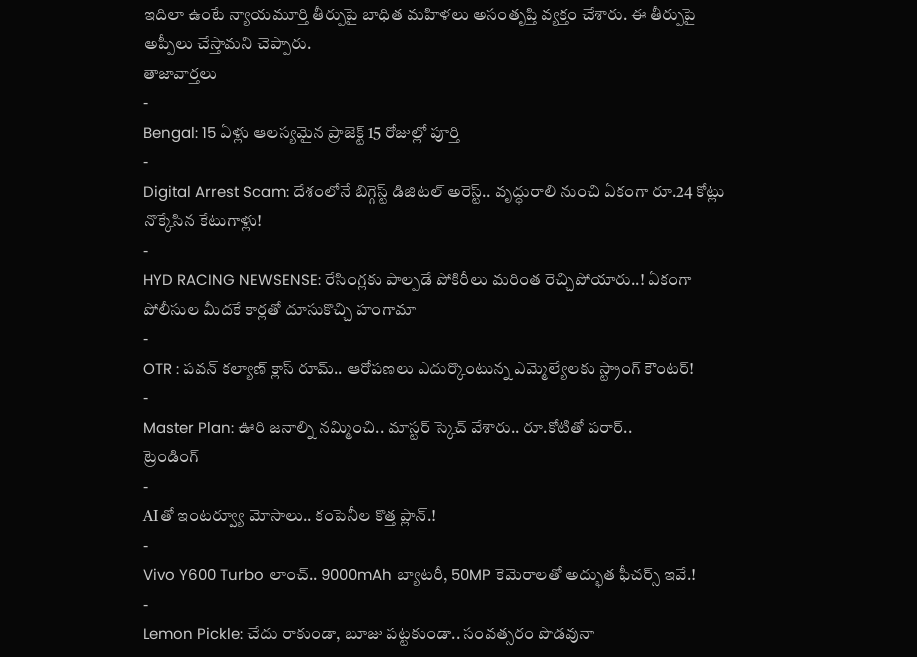ఇదిలా ఉంటే న్యాయమూర్తి తీర్పుపై బాధిత మహిళలు అసంతృప్తి వ్యక్తం చేశారు. ఈ తీర్పుపై అప్పీలు చేస్తామని చెప్పారు.
తాజావార్తలు
-
Bengal: 15 ఏళ్లు ఆలస్యమైన ప్రాజెక్ట్ 15 రోజుల్లో పూర్తి
-
Digital Arrest Scam: దేశంలోనే బిగ్గెస్ట్ డిజిటల్ అరెస్ట్.. వృద్ధురాలి నుంచి ఏకంగా రూ.24 కోట్లు నొక్కేసిన కేటుగాళ్లు!
-
HYD RACING NEWSENSE: రేసింగ్లకు పాల్పడే పోకిరీలు మరింత రెచ్చిపోయారు..! ఏకంగా పోలీసుల మీదకే కార్లతో దూసుకొచ్చి హంగామా
-
OTR : పవన్ కల్యాణ్ క్లాస్ రూమ్.. ఆరోపణలు ఎదుర్కొంటున్న ఎమ్మెల్యేలకు స్ట్రాంగ్ కౌంటర్!
-
Master Plan: ఊరి జనాల్ని నమ్మించి.. మాస్టర్ స్కెచ్ వేశారు.. రూ.కోటితో పరార్..
ట్రెండింగ్
-
AIతో ఇంటర్వ్యూ మోసాలు.. కంపెనీల కొత్త ప్లాన్.!
-
Vivo Y600 Turbo లాంచ్.. 9000mAh బ్యాటరీ, 50MP కెమెరాలతో అద్భుత ఫీచర్స్ ఇవే.!
-
Lemon Pickle: చేదు రాకుండా, బూజు పట్టకుండా.. సంవత్సరం పొడవునా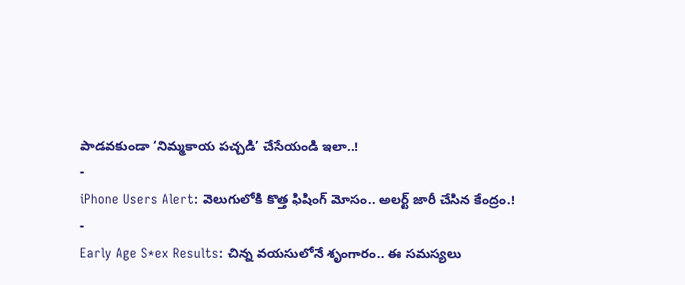పాడవకుండా ‘నిమ్మకాయ పచ్చడి’ చేసేయండి ఇలా..!
-
iPhone Users Alert: వెలుగులోకి కొత్త ఫిషింగ్ మోసం.. అలర్ట్ జారీ చేసిన కేంద్రం.!
-
Early Age S*ex Results: చిన్న వయసులోనే శృంగారం.. ఈ సమస్యలు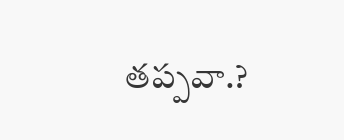తప్పవా.?